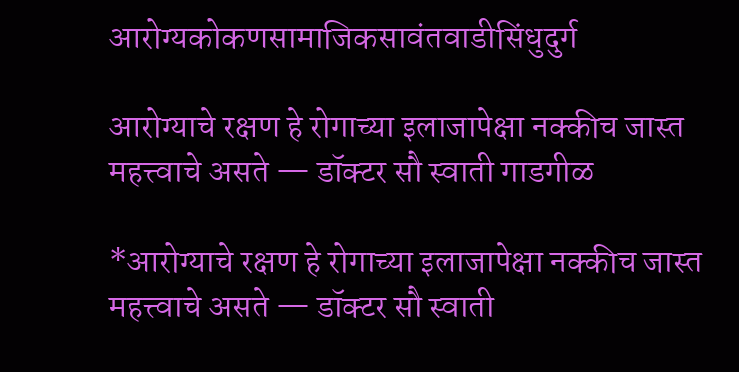आरोग्यकोकणसामाजिकसावंतवाडीसिंधुदुर्ग

आरोग्याचे रक्षण हे रोगाच्या इलाजापेक्षा नक्कीच जास्त महत्त्वाचे असते — डॉक्टर सौ स्वाती गाडगीळ

*आरोग्याचे रक्षण हे रोगाच्या इलाजापेक्षा नक्कीच जास्त महत्त्वाचे असते — डॉक्टर सौ स्वाती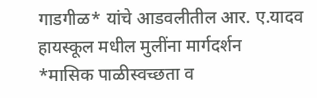गाडगीळ* यांचे आडवलीतील आर. ए.यादव हायस्कूल मधील मुलींना मार्गदर्शन
*मासिक पाळीस्वच्छता व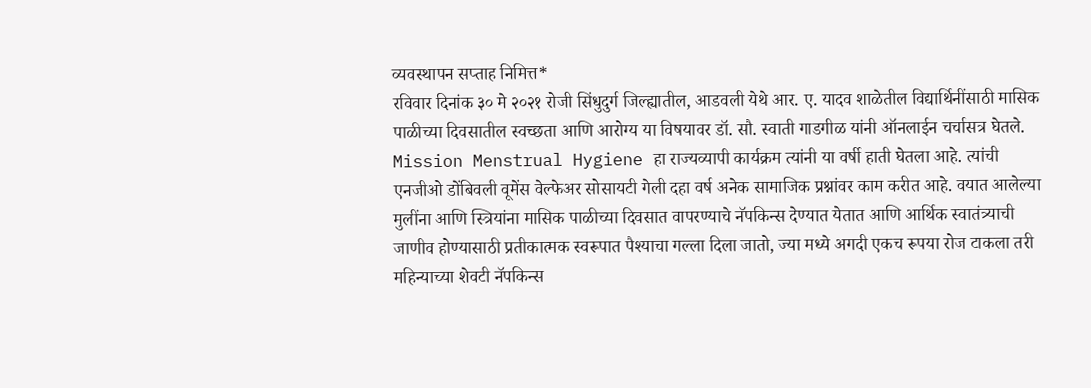व्यवस्थापन सप्ताह निमित्त*
रविवार दिनांक ३० मे २०२१ रोजी सिंधुदुर्ग जिल्ह्यातील, आडवली येथे आर. ए. यादव शाळेतील विद्यार्थिनींसाठी मासिक पाळीच्या दिवसातील स्वच्छता आणि आरोग्य या विषयावर डॉ. सौ. स्वाती गाडगीळ यांनी ऑनलाईन चर्चासत्र घेतले.
Mission Menstrual Hygiene हा राज्यव्यापी कार्यक्रम त्यांनी या वर्षी हाती घेतला आहे. त्यांची एनजीओ डोंबिवली वूमेंस वेल्फेअर सोसायटी गेली दहा वर्ष अनेक सामाजिक प्रश्नांवर काम करीत आहे. वयात आलेल्या मुलींना आणि स्त्रियांना मासिक पाळीच्या दिवसात वापरण्याचे नॅपकिन्स देण्यात येतात आणि आर्थिक स्वातंत्र्याची जाणीव होण्यासाठी प्रतीकात्मक स्वरूपात पैश्याचा गल्ला दिला जातो, ज्या मध्ये अगदी एकच रूपया रोज टाकला तरी महिन्याच्या शेवटी नॅपकिन्स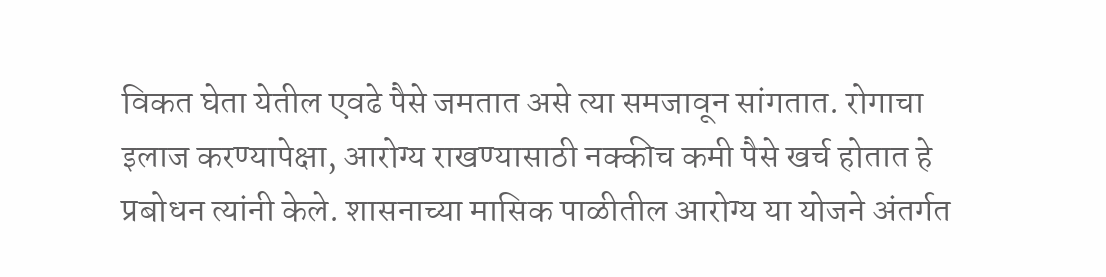विकत घेता येतील एवढे पैसे जमतात असे त्या समजावून सांगतात. रोगाचा इलाज करण्यापेक्षा, आरोग्य राखण्यासाठी नक्कीच कमी पैसे खर्च होतात हे प्रबोधन त्यांनी केले. शासनाच्या मासिक पाळीतील आरोग्य या योजने अंतर्गत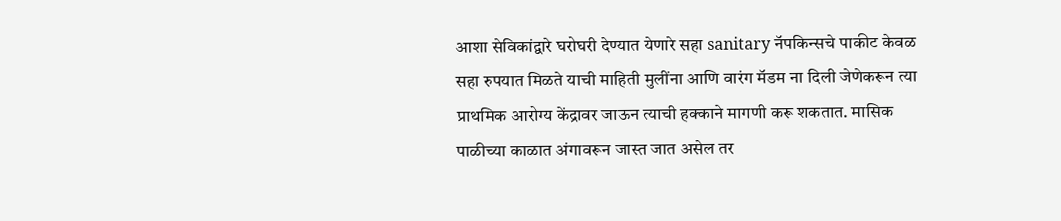आशा सेविकांद्वारे घरोघरी देण्यात येणारे सहा sanitary नॅपकिन्सचे पाकीट केवळ सहा रुपयात मिळते याची माहिती मुलींना आणि वारंग मॅडम ना दिली जेणेकरून त्या प्राथमिक आरोग्य केंद्रावर जाऊन त्याची हक्काने मागणी करू शकतात. मासिक पाळीच्या काळात अंगावरून जास्त जात असेल तर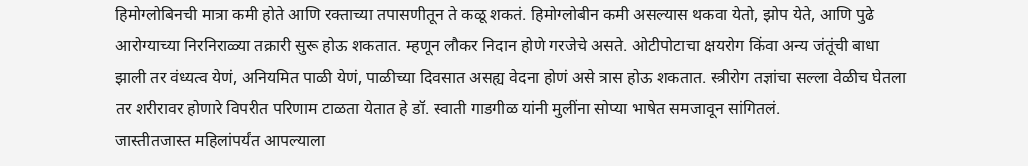हिमोग्लोबिनची मात्रा कमी होते आणि रक्ताच्या तपासणीतून ते कळू शकतं. हिमोग्लोबीन कमी असल्यास थकवा येतो, झोप येते, आणि पुढे आरोग्याच्या निरनिराळ्या तक्रारी सुरू होऊ शकतात. म्हणून लौकर निदान होणे गरजेचे असते. ओटीपोटाचा क्षयरोग किंवा अन्य जंतूंची बाधा झाली तर वंध्यत्व येणं, अनियमित पाळी येणं, पाळीच्या दिवसात असह्य वेदना होणं असे त्रास होऊ शकतात. स्त्रीरोग तज्ञांचा सल्ला वेळीच घेतला तर शरीरावर होणारे विपरीत परिणाम टाळता येतात हे डॉ. स्वाती गाडगीळ यांनी मुलींना सोप्या भाषेत समजावून सांगितलं.
जास्तीतजास्त महिलांपर्यंत आपल्याला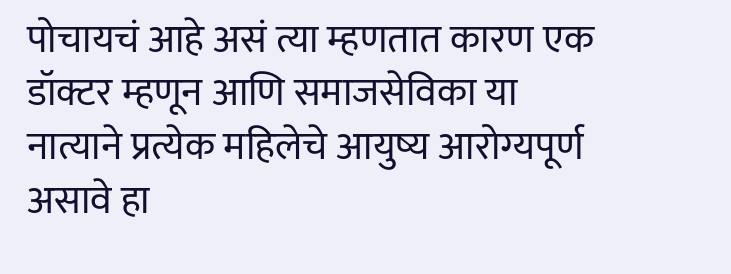पोचायचं आहे असं त्या म्हणतात कारण एक डॉक्टर म्हणून आणि समाजसेविका या नात्याने प्रत्येक महिलेचे आयुष्य आरोग्यपूर्ण असावे हा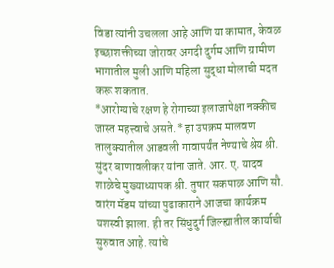विडा त्यांनी उचलला आहे आणि या कामात, केवळ इच्छाशक्तीच्या जोरावर अगदी दुर्गम आणि ग्रामीण भागातील मुली आणि महिला सुद्धा मोलाची मदत करू शकतात.
*आरोग्याचे रक्षण हे रोगाच्या इलाजापेक्षा नक्कीच जास्त महत्त्वाचे असते.* हा उपक्रम मालवण तालुक्यातील आडवली गावापर्यंत नेण्याचे श्रेय श्री. सुंदर बाणावलीकर यांना जाते. आर. ए. यादव शाळेचे मुख्याध्यापक श्री. तुषार सकपाळ आणि सौ. वारंग मॅडम यांच्या पुढाकाराने आजचा कार्यक्रम यशस्वी झाला. ही तर सिंधुदुर्ग जिल्ह्यातील कार्याची सुरुवात आहे. त्यांचे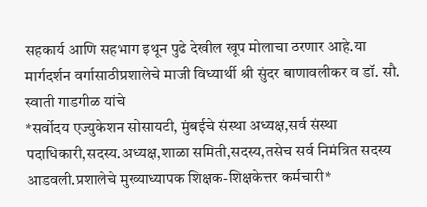सहकार्य आणि सहभाग इथून पुढे देखील खूप मोलाचा ठरणार आहे.या मार्गदर्शन वर्गासाठीप्रशालेचे माजी विध्यार्थी श्री सुंदर बाणावलीकर व डॉ. सौ. स्वाती गाडगीळ यांचे
*सर्वोदय एज्युकेशन सोसायटी, मुंबईचे संस्था अध्यक्ष,सर्व संस्था पदाधिकारी,सदस्य.अध्यक्ष,शाळा समिती,सदस्य,तसेच सर्व निमंत्रित सदस्य आडवली.प्रशालेचे मुख्याध्यापक शिक्षक-शिक्षकेत्तर कर्मचारी*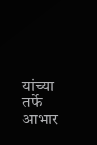यांच्या तर्फे आभार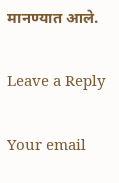मानण्यात आले.

Leave a Reply

Your email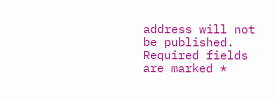address will not be published. Required fields are marked *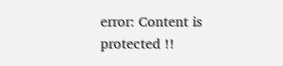error: Content is protected !!